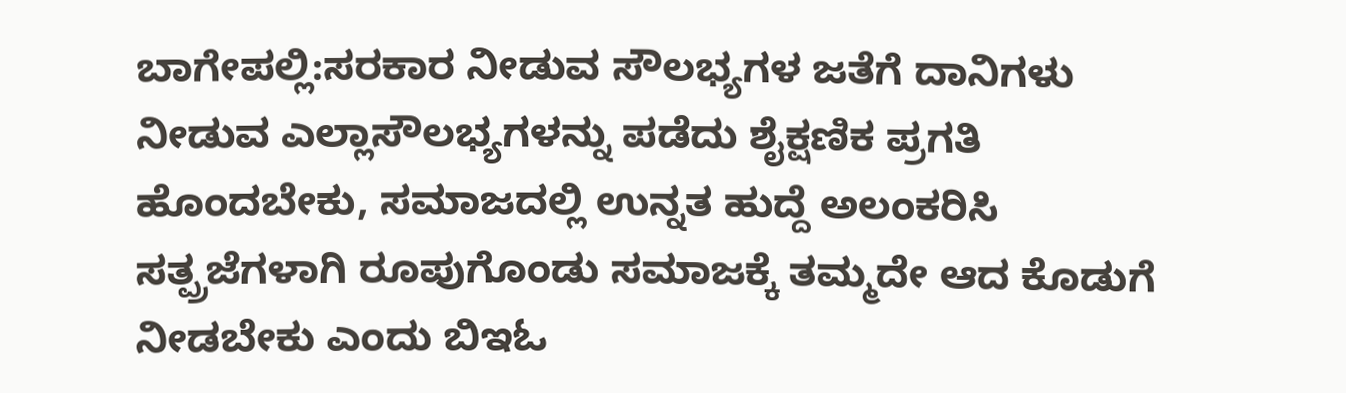ಬಾಗೇಪಲ್ಲಿ:ಸರಕಾರ ನೀಡುವ ಸೌಲಭ್ಯಗಳ ಜತೆಗೆ ದಾನಿಗಳು ನೀಡುವ ಎಲ್ಲಾಸೌಲಭ್ಯಗಳನ್ನು ಪಡೆದು ಶೈಕ್ಷಣಿಕ ಪ್ರಗತಿ ಹೊಂದಬೇಕು, ಸಮಾಜದಲ್ಲಿ ಉನ್ನತ ಹುದ್ದೆ ಅಲಂಕರಿಸಿ ಸತ್ಪ್ರಜೆಗಳಾಗಿ ರೂಪುಗೊಂಡು ಸಮಾಜಕ್ಕೆ ತಮ್ಮದೇ ಆದ ಕೊಡುಗೆ ನೀಡಬೇಕು ಎಂದು ಬಿಇಓ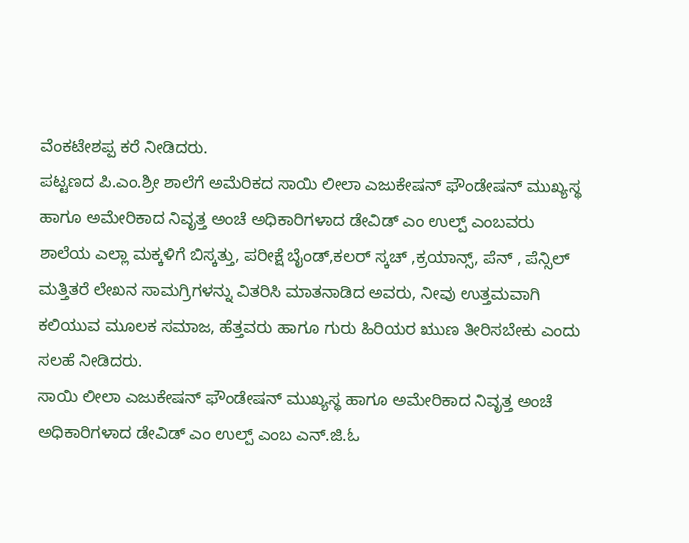ವೆಂಕಟೇಶಪ್ಪ ಕರೆ ನೀಡಿದರು.
ಪಟ್ಟಣದ ಪಿ.ಎಂ.ಶ್ರೀ ಶಾಲೆಗೆ ಅಮೆರಿಕದ ಸಾಯಿ ಲೀಲಾ ಎಜುಕೇಷನ್ ಫೌಂಡೇಷನ್ ಮುಖ್ಯಸ್ಥ ಹಾಗೂ ಅಮೇರಿಕಾದ ನಿವೃತ್ತ ಅಂಚೆ ಅಧಿಕಾರಿಗಳಾದ ಡೇವಿಡ್ ಎಂ ಉಲ್ಪ್ ಎಂಬವರು ಶಾಲೆಯ ಎಲ್ಲಾ ಮಕ್ಕಳಿಗೆ ಬಿಸ್ಕತ್ತು, ಪರೀಕ್ಷೆ ಬೈಂಡ್,ಕಲರ್ ಸ್ಕಚ್ ,ಕ್ರಯಾನ್ಸ್, ಪೆನ್ , ಪೆನ್ಸಿಲ್ ಮತ್ತಿತರೆ ಲೇಖನ ಸಾಮಗ್ರಿಗಳನ್ನು ವಿತರಿಸಿ ಮಾತನಾಡಿದ ಅವರು, ನೀವು ಉತ್ತಮವಾಗಿ ಕಲಿಯುವ ಮೂಲಕ ಸಮಾಜ, ಹೆತ್ತವರು ಹಾಗೂ ಗುರು ಹಿರಿಯರ ಋುಣ ತೀರಿಸಬೇಕು ಎಂದು ಸಲಹೆ ನೀಡಿದರು.
ಸಾಯಿ ಲೀಲಾ ಎಜುಕೇಷನ್ ಫೌಂಡೇಷನ್ ಮುಖ್ಯಸ್ಥ ಹಾಗೂ ಅಮೇರಿಕಾದ ನಿವೃತ್ತ ಅಂಚೆ ಅಧಿಕಾರಿಗಳಾದ ಡೇವಿಡ್ ಎಂ ಉಲ್ಪ್ ಎಂಬ ಎನ್.ಜಿ.ಓ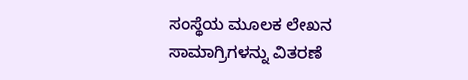ಸಂಸ್ಥೆಯ ಮೂಲಕ ಲೇಖನ ಸಾಮಾಗ್ರಿಗಳನ್ನು ವಿತರಣೆ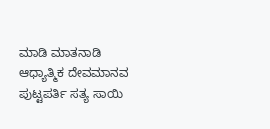ಮಾಡಿ ಮಾತನಾಡಿ ಆಧ್ಯಾತ್ಮಿಕ ದೇವಮಾನವ ಪುಟ್ಟಪರ್ತಿ ಸತ್ಯ ಸಾಯಿ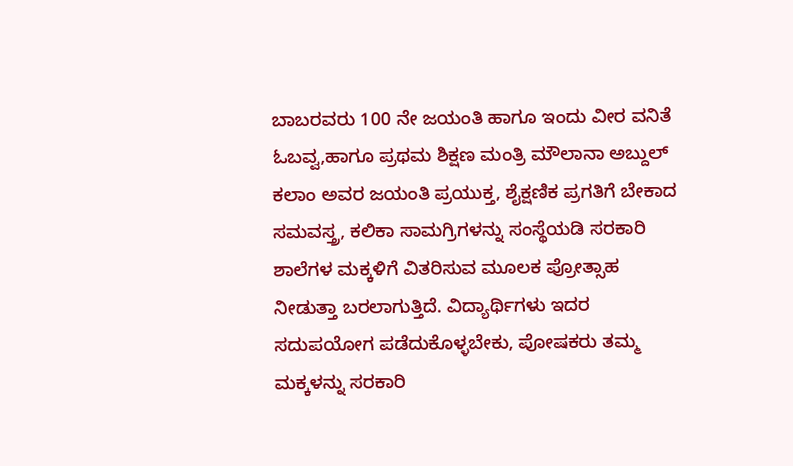ಬಾಬರವರು 100 ನೇ ಜಯಂತಿ ಹಾಗೂ ಇಂದು ವೀರ ವನಿತೆ ಓಬವ್ವ,ಹಾಗೂ ಪ್ರಥಮ ಶಿಕ್ಷಣ ಮಂತ್ರಿ ಮೌಲಾನಾ ಅಬ್ದುಲ್ ಕಲಾಂ ಅವರ ಜಯಂತಿ ಪ್ರಯುಕ್ತ, ಶೈಕ್ಷಣಿಕ ಪ್ರಗತಿಗೆ ಬೇಕಾದ ಸಮವಸ್ತ್ರ, ಕಲಿಕಾ ಸಾಮಗ್ರಿಗಳನ್ನು ಸಂಸ್ಥೆಯಡಿ ಸರಕಾರಿ ಶಾಲೆಗಳ ಮಕ್ಕಳಿಗೆ ವಿತರಿಸುವ ಮೂಲಕ ಪ್ರೋತ್ಸಾಹ ನೀಡುತ್ತಾ ಬರಲಾಗುತ್ತಿದೆ. ವಿದ್ಯಾರ್ಥಿಗಳು ಇದರ ಸದುಪಯೋಗ ಪಡೆದುಕೊಳ್ಳಬೇಕು, ಪೋಷಕರು ತಮ್ಮ ಮಕ್ಕಳನ್ನು ಸರಕಾರಿ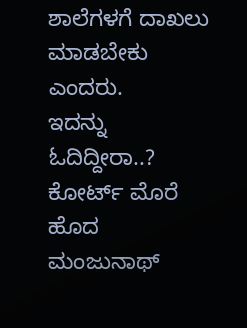ಶಾಲೆಗಳಗೆ ದಾಖಲು ಮಾಡಬೇಕು ಎಂದರು.
ಇದನ್ನು ಓದಿದ್ದೀರಾ..? ಕೋರ್ಟ್ ಮೊರೆ ಹೊದ ಮಂಜುನಾಥ್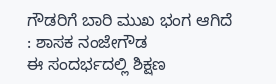ಗೌಡರಿಗೆ ಬಾರಿ ಮುಖ ಭಂಗ ಆಗಿದೆ : ಶಾಸಕ ನಂಜೇಗೌಡ
ಈ ಸಂದರ್ಭದಲ್ಲಿ ಶಿಕ್ಷಣ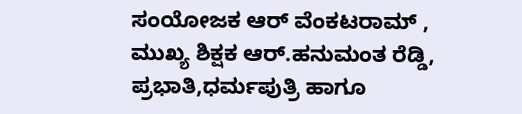ಸಂಯೋಜಕ ಆರ್ ವೆಂಕಟರಾಮ್ , ಮುಖ್ಯ ಶಿಕ್ಷಕ ಆರ್.ಹನುಮಂತ ರೆಡ್ಡಿ, ಪ್ರಭಾತಿ,ಧರ್ಮಪುತ್ರಿ ಹಾಗೂ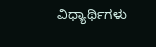ವಿಧ್ಯಾರ್ಥಿಗಳು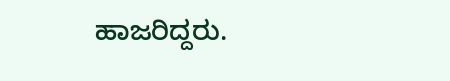ಹಾಜರಿದ್ದರು.